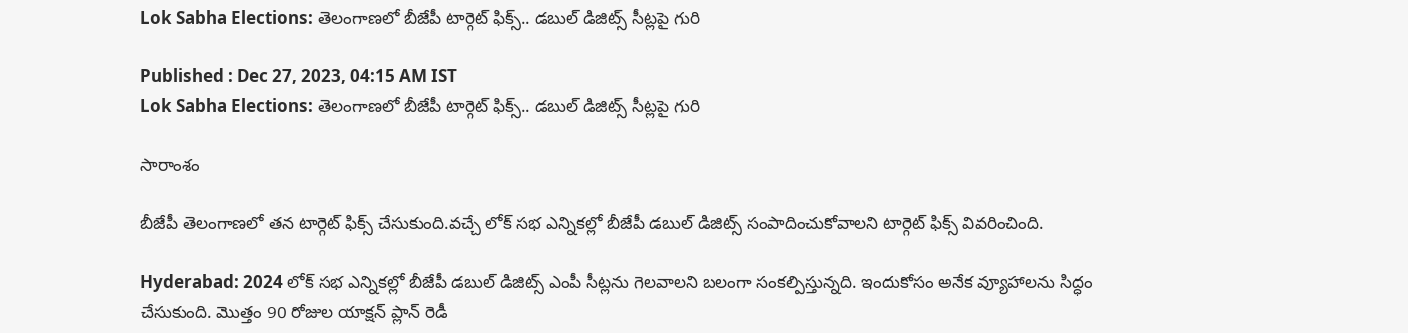Lok Sabha Elections: తెలంగాణలో బీజేపీ టార్గెట్ ఫిక్స్.. డబుల్ డిజిట్స్ సీట్లపై గురి

Published : Dec 27, 2023, 04:15 AM IST
Lok Sabha Elections: తెలంగాణలో బీజేపీ టార్గెట్ ఫిక్స్.. డబుల్ డిజిట్స్ సీట్లపై గురి

సారాంశం

బీజేపీ తెలంగాణలో తన టార్గెట్ ఫిక్స్ చేసుకుంది.వచ్చే లోక్ సభ ఎన్నికల్లో బీజేపీ డబుల్ డిజిట్స్ సంపాదించుకోవాలని టార్గెట్ ఫిక్స్ వివరించింది.

Hyderabad: 2024 లోక్ సభ ఎన్నికల్లో బీజేపీ డబుల్ డిజిట్స్ ఎంపీ సీట్లను గెలవాలని బలంగా సంకల్పిస్తున్నది. ఇందుకోసం అనేక వ్యూహాలను సిద్ధం చేసుకుంది. మొత్తం 90 రోజుల యాక్షన్ ప్లాన్ రెడీ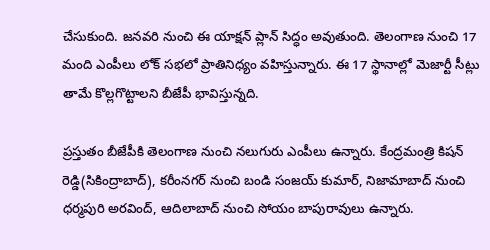చేసుకుంది. జనవరి నుంచి ఈ యాక్షన్ ప్లాన్ సిద్ధం అవుతుంది. తెలంగాణ నుంచి 17 మంది ఎంపీలు లోక్ సభలో ప్రాతినిధ్యం వహిస్తున్నారు. ఈ 17 స్థానాల్లో మెజార్టీ సీట్లు తామే కొల్లగొట్టాలని బీజేపీ భావిస్తున్నది.

ప్రస్తుతం బీజేపీకి తెలంగాణ నుంచి నలుగురు ఎంపీలు ఉన్నారు. కేంద్రమంత్రి కిషన్ రెడ్డి(సికింద్రాబాద్), కరీంనగర్ నుంచి బండి సంజయ్ కుమార్, నిజామాబాద్ నుంచి ధర్మపురి అరవింద్, ఆదిలాబాద్‌ నుంచి సోయం బాపురావులు ఉన్నారు.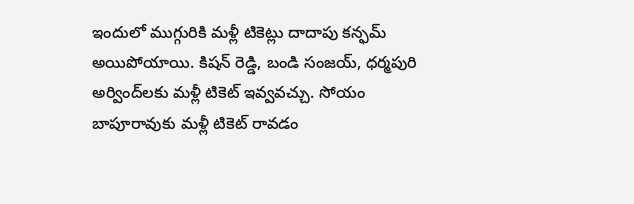ఇందులో ముగ్గురికి మళ్లీ టికెట్లు దాదాపు కన్ఫమ్ అయిపోయాయి. కిషన్ రెడ్డి, బండి సంజయ్, ధర్మపురి అర్వింద్‌లకు మళ్లీ టికెట్ ఇవ్వవచ్చు. సోయం బాపూరావుకు మళ్లీ టికెట్ రావడం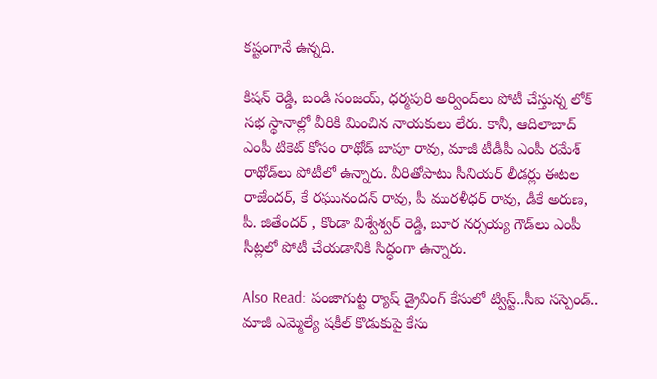కష్టంగానే ఉన్నది.

కిషన్ రెడ్డి, బండి సంజయ్, ధర్మపురి అర్వింద్‌లు పోటీ చేస్తున్న లోక్ సభ స్థానాల్లో వీరికి మించిన నాయకులు లేరు. కానీ, ఆదిలాబాద్ ఎంపీ టికెట్ కోసం రాథోడ్ బాపూ రావు, మాజీ టీడీపీ ఎంపీ రమేశ్ రాథోడ్‌లు పోటీలో ఉన్నారు. వీరితోపాటు సీనియర్ లీడర్లు ఈటల రాజేందర్, కే రఘునందన్ రావు, పీ మురళీధర్ రావు, డీకే అరుణ, పీ. జితేందర్ , కొండా విశ్వేశ్వర్ రెడ్డి, బూర నర్సయ్య గౌడ్‌లు ఎంపీ సీట్లలో పోటీ చేయడానికి సిద్ధంగా ఉన్నారు.

Also Read: పంజాగుట్ట ర్యాష్ డ్రైవింగ్ కేసులో ట్విస్ట్..సీఐ సస్పెండ్.. మాజీ ఎమ్మెల్యే షకీల్ కొడుకుపై కేసు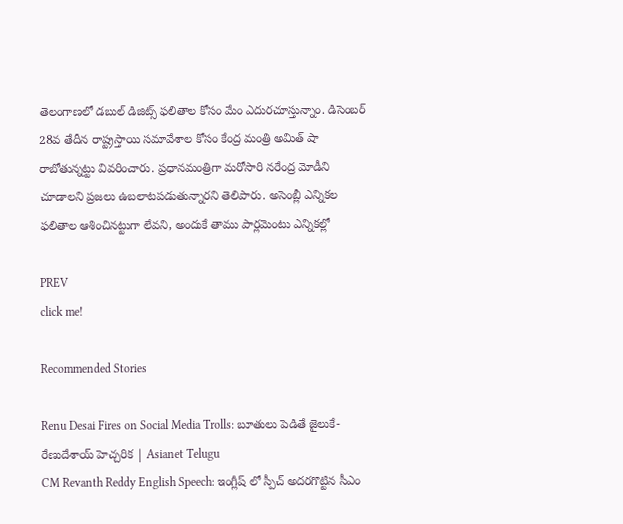తెలంగాణలో డబుల్ డిజిట్స్ ఫలితాల కోసం మేం ఎదురచూస్తున్నాం. డిసెంబర్ 28వ తేదీన రాష్ట్రస్తాయి సమావేశాల కోసం కేంద్ర మంత్రి అమిత్ షా రాబోతున్నట్టు వివరించారు. ప్రధానమంత్రిగా మరోసారి నరేంద్ర మోడీని చూడాలని ప్రజలు ఉబలాటపడుతున్నారని తెలిపారు. అసెంబ్లీ ఎన్నికల ఫలితాల ఆశించినట్టుగా లేవని, అందుకే తాము పార్లమెంటు ఎన్నికల్లో

PREV
click me!

Recommended Stories

Renu Desai Fires on Social Media Trolls: బూతులు పెడితే జైలుకే- రేణుదేశాయ్ హెచ్చరిక | Asianet Telugu
CM Revanth Reddy English Speech: ఇంగ్లీష్ లో స్పీచ్ అదరగొట్టిన సీఎం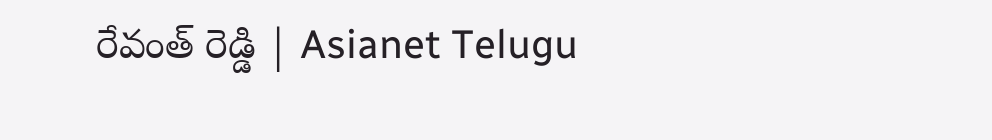రేవంత్ రెడ్డి | Asianet Telugu